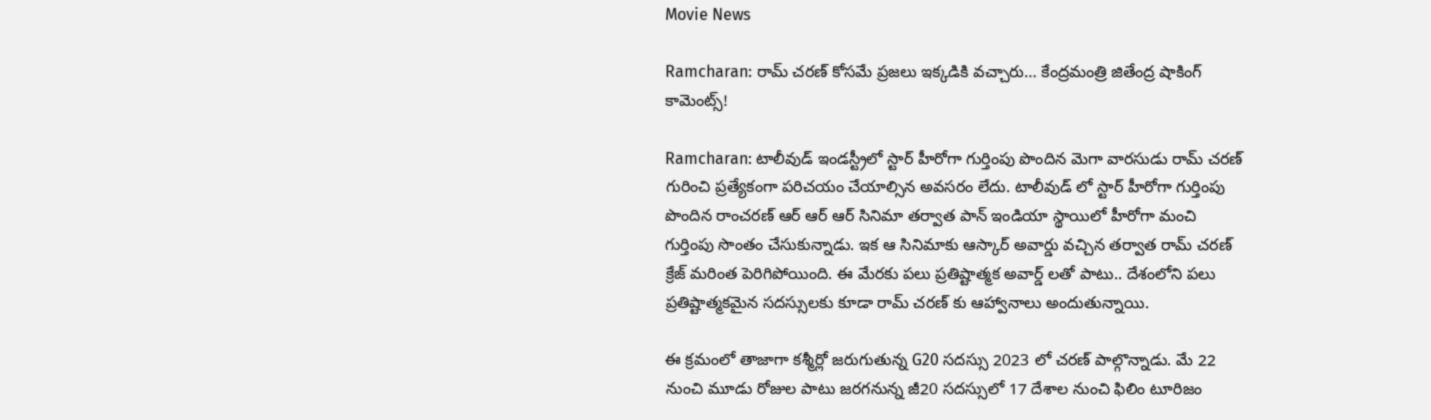Movie News

Ramcharan: రామ్ చరణ్ కోసమే ప్రజలు ఇక్కడికి వచ్చారు… కేంద్రమంత్రి జితేంద్ర షాకింగ్ కామెంట్స్!

Ramcharan: టాలీవుడ్ ఇండస్ట్రీలో స్టార్ హీరోగా గుర్తింపు పొందిన మెగా వారసుడు రామ్ చరణ్ గురించి ప్రత్యేకంగా పరిచయం చేయాల్సిన అవసరం లేదు. టాలీవుడ్ లో స్టార్ హీరోగా గుర్తింపు పొందిన రాంచరణ్ ఆర్ ఆర్ ఆర్ సినిమా తర్వాత పాన్ ఇండియా స్థాయిలో హీరోగా మంచి గుర్తింపు సొంతం చేసుకున్నాడు. ఇక ఆ సినిమాకు ఆస్కార్ అవార్డు వచ్చిన తర్వాత రామ్ చరణ్ క్రేజ్ మరింత పెరిగిపోయింది. ఈ మేరకు పలు ప్రతిష్టాత్మక అవార్డ్ లతో పాటు.. దేశంలోని పలు ప్రతిష్టాత్మకమైన సదస్సులకు కూడా రామ్ చరణ్ కు ఆహ్వానాలు అందుతున్నాయి.

ఈ క్రమంలో తాజాగా కశ్మీర్లో జరుగుతున్న G20 సదస్సు 2023 లో చరణ్ పాల్గొన్నాడు. మే 22 నుంచి మూడు రోజుల పాటు జరగనున్న జీ20 సదస్సులో 17 దేశాల నుంచి ఫిలిం టూరిజం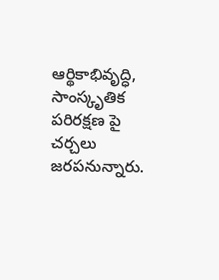ఆర్థికాభివృద్ధి, సాంస్కృతిక పరిరక్షణ పై చర్చలు జరపనున్నారు.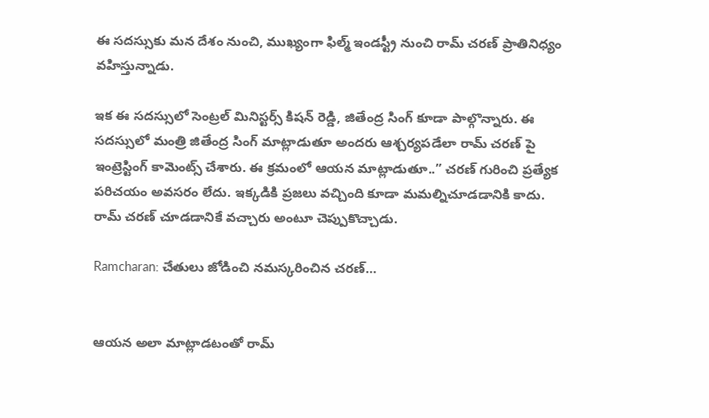ఈ సదస్సుకు మన దేశం నుంచి, ముఖ్యంగా ఫిల్మ్ ఇండస్ట్రీ నుంచి రామ్ చరణ్ ప్రాతినిధ్యం వహిస్తున్నాడు.

ఇక ఈ సదస్సులో సెంట్రల్ మినిస్టర్స్ కిషన్ రెడ్డి, జితేంద్ర సింగ్ కూడా పాల్గొన్నారు. ఈ సదస్సులో మంత్రి జితేంద్ర సింగ్ మాట్లాడుతూ అందరు ఆశ్చర్యపడేలా రామ్ చరణ్ పై ఇంట్రెస్టింగ్ కామెంట్స్ చేశారు. ఈ క్రమంలో ఆయన మాట్లాడుతూ..” చరణ్ గురించి ప్రత్యేక పరిచయం అవసరం లేదు. ఇక్కడికి ప్రజలు వచ్చింది కూడా మమల్నిచూడడానికి కాదు. రామ్ చరణ్ చూడడానికే వచ్చారు అంటూ చెప్పుకొచ్చాడు.

Ramcharan: చేతులు జోడించి నమస్కరించిన చరణ్…


ఆయన అలా మాట్లాడటంతో రామ్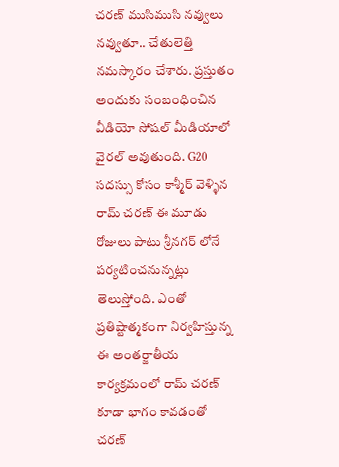చరణ్ ముసిముసి నవ్వులు నవ్వుతూ.. చేతులెత్తి నమస్కారం చేశారు. ప్రస్తుతం అందుకు సంబంధించిన వీడియో సోషల్ మీడియాలో వైరల్ అవుతుంది. G20 సదస్సు కోసం కాశ్మీర్ వెళ్ళిన రామ్ చరణ్ ఈ మూడు రోజులు పాటు శ్రీనగర్ లోనే పర్యటించనున్నట్లు తెలుస్తోంది. ఎంతో ప్రతిష్టాత్మకంగా నిర్వహిస్తున్న ఈ అంతర్జాతీయ కార్యక్రమంలో రామ్ చరణ్ కూడా భాగం కావడంతో చరణ్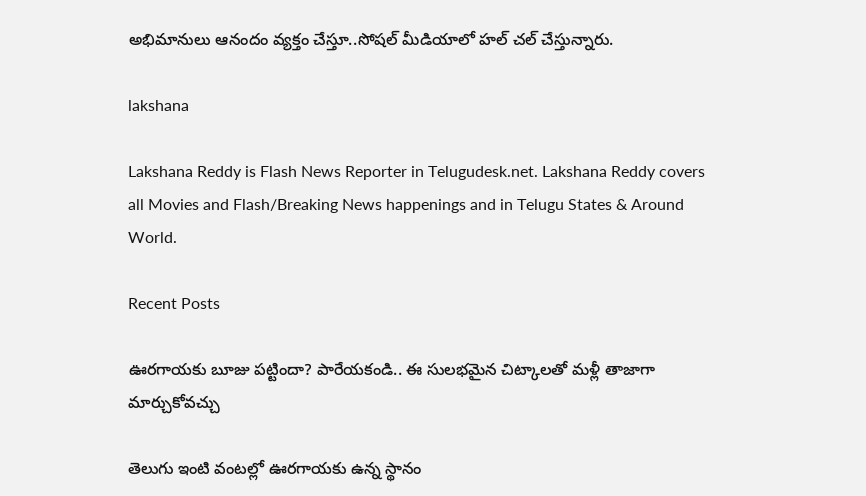అభిమానులు ఆనందం వ్యక్తం చేస్తూ..సోషల్ మీడియాలో హల్ చల్ చేస్తున్నారు.

lakshana

Lakshana Reddy is Flash News Reporter in Telugudesk.net. Lakshana Reddy covers all Movies and Flash/Breaking News happenings and in Telugu States & Around World.

Recent Posts

ఊరగాయకు బూజు పట్టిందా? పారేయకండి.. ఈ సులభమైన చిట్కాలతో మళ్లీ తాజాగా మార్చుకోవచ్చు

తెలుగు ఇంటి వంటల్లో ఊరగాయకు ఉన్న స్థానం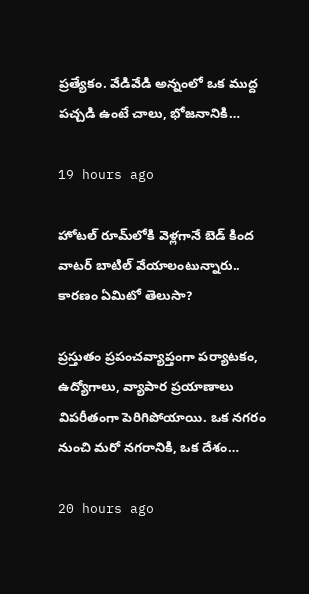ప్రత్యేకం. వేడివేడి అన్నంలో ఒక ముద్ద పచ్చడి ఉంటే చాలు, భోజనానికి…

19 hours ago

హోటల్ రూమ్‌లోకి వెళ్లగానే బెడ్ కింద వాటర్ బాటిల్ వేయాలంటున్నారు.. కారణం ఏమిటో తెలుసా?

ప్రస్తుతం ప్రపంచవ్యాప్తంగా పర్యాటకం, ఉద్యోగాలు, వ్యాపార ప్రయాణాలు విపరీతంగా పెరిగిపోయాయి. ఒక నగరం నుంచి మరో నగరానికి, ఒక దేశం…

20 hours ago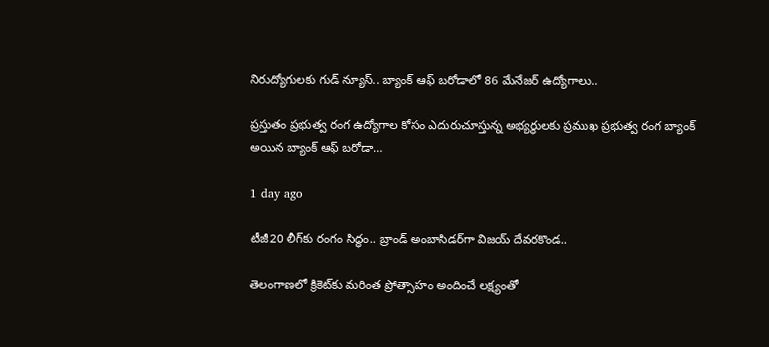నిరుద్యోగులకు గుడ్ న్యూస్.. బ్యాంక్ ఆఫ్ బరోడాలో 86 మేనేజర్ ఉద్యోగాలు..

ప్రస్తుతం ప్రభుత్వ రంగ ఉద్యోగాల కోసం ఎదురుచూస్తున్న అభ్యర్థులకు ప్రముఖ ప్రభుత్వ రంగ బ్యాంక్ అయిన బ్యాంక్ ఆఫ్ బరోడా…

1 day ago

టీజీ20 లీగ్‌కు రంగం సిద్ధం.. బ్రాండ్ అంబాసిడర్‌గా విజయ్ దేవరకొండ..

తెలంగాణలో క్రికెట్‌కు మరింత ప్రోత్సాహం అందించే లక్ష్యంతో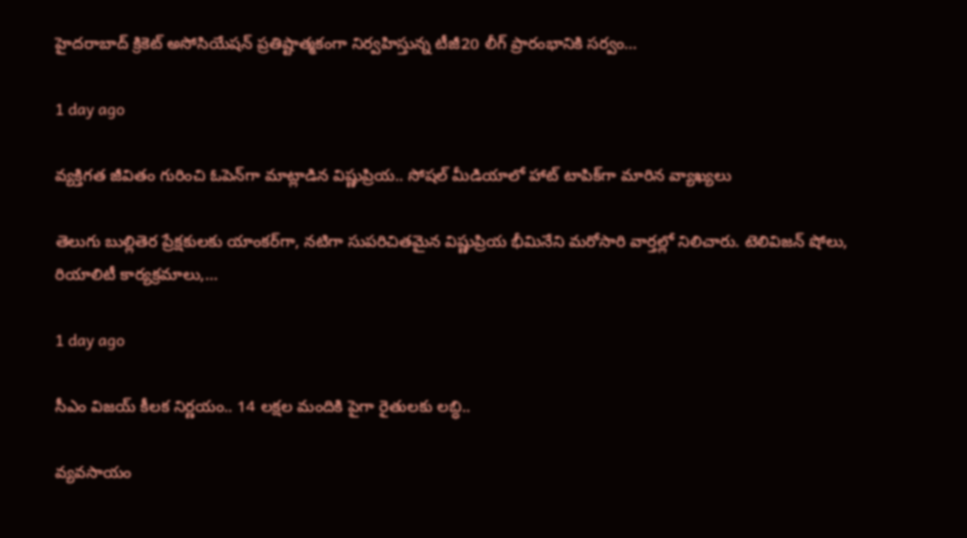హైదరాబాద్ క్రికెట్ అసోసియేషన్ ప్రతిష్టాత్మకంగా నిర్వహిస్తున్న టీజీ20 లీగ్ ప్రారంభానికి సర్వం…

1 day ago

వ్యక్తిగత జీవితం గురించి ఓపెన్‌గా మాట్లాడిన విష్ణుప్రియ.. సోషల్ మీడియాలో హాట్ టాపిక్‌గా మారిన వ్యాఖ్యలు

తెలుగు బుల్లితెర ప్రేక్షకులకు యాంకర్‌గా, నటిగా సుపరిచితమైన విష్ణుప్రియ భీమినేని మరోసారి వార్తల్లో నిలిచారు. టెలివిజన్ షోలు, రియాలిటీ కార్యక్రమాలు,…

1 day ago

సీఎం విజయ్ కీలక నిర్ణయం.. 14 లక్షల మందికి పైగా రైతులకు లబ్ధి..

వ్యవసాయం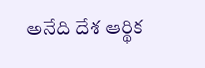అనేది దేశ ఆర్థిక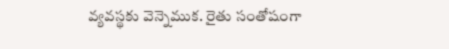వ్యవస్థకు వెన్నెముక. రైతు సంతోషంగా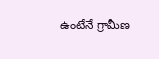ఉంటేనే గ్రామీణ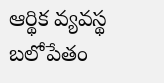ఆర్థిక వ్యవస్థ బలోపేతం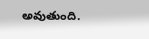అవుతుంది.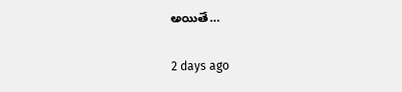అయితే…

2 days ago